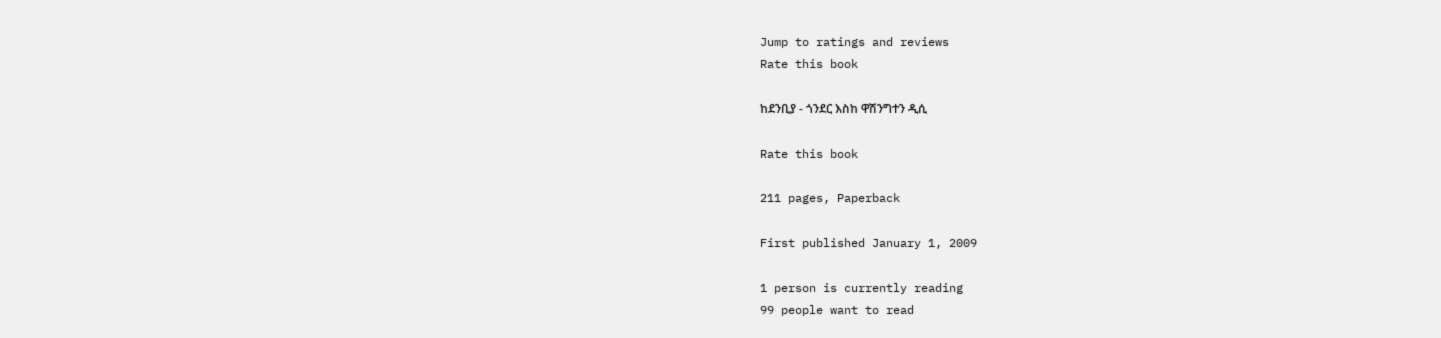Jump to ratings and reviews
Rate this book

ከደንቢያ - ጎንደር እስከ ዋሽንግተን ዲሲ

Rate this book

211 pages, Paperback

First published January 1, 2009

1 person is currently reading
99 people want to read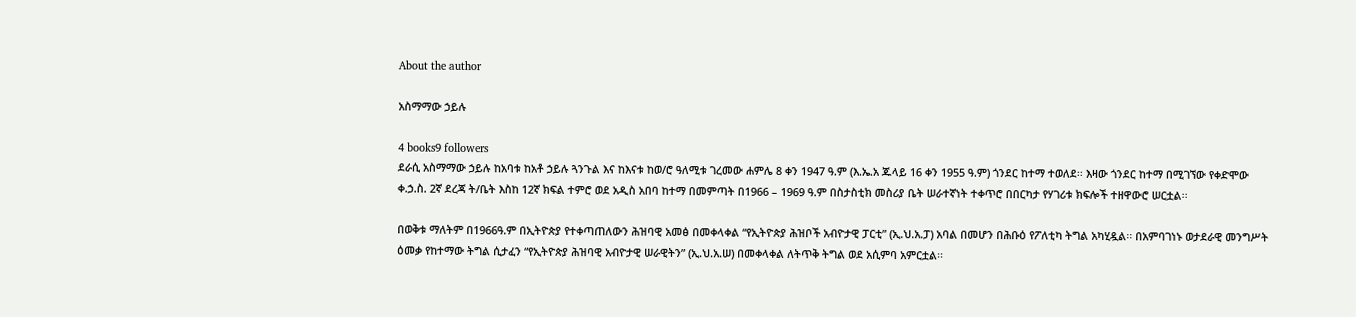About the author

አስማማው ኃይሉ

4 books9 followers
ደራሲ አስማማው ኃይሉ ከአባቱ ከአቶ ኃይሉ ጓንጉል እና ከእናቱ ከወ/ሮ ዓለሚቱ ገረመው ሐምሌ 8 ቀን 1947 ዓ.ም (እ.ኤ.አ ጁላይ 16 ቀን 1955 ዓ.ም) ጎንደር ከተማ ተወለደ፡፡ እዛው ጎንደር ከተማ በሚገኘው የቀድሞው ቀ.ኃ.ስ. 2ኛ ደረጃ ት/ቤት እስከ 12ኛ ክፍል ተምሮ ወደ አዲስ አበባ ከተማ በመምጣት በ1966 – 1969 ዓ.ም በስታስቲክ መስሪያ ቤት ሠራተኛነት ተቀጥሮ በበርካታ የሃገሪቱ ክፍሎች ተዘዋውሮ ሠርቷል፡፡

በወቅቱ ማለትም በ1966ዓ.ም በኢትዮጵያ የተቀጣጠለውን ሕዝባዊ አመፅ በመቀላቀል “የኢትዮጵያ ሕዝቦች አብዮታዊ ፓርቲ” (ኢ.ህ.አ.ፓ) አባል በመሆን በሕቡዕ የፖለቲካ ትግል አካሂዷል፡፡ በአምባገነኑ ወታደራዊ መንግሥት ዕመቃ የከተማው ትግል ሲታፈን “የኢትዮጵያ ሕዝባዊ አብዮታዊ ሠራዊትን” (ኢ.ህ.አ.ሠ) በመቀላቀል ለትጥቅ ትግል ወደ አሲምባ አምርቷል፡፡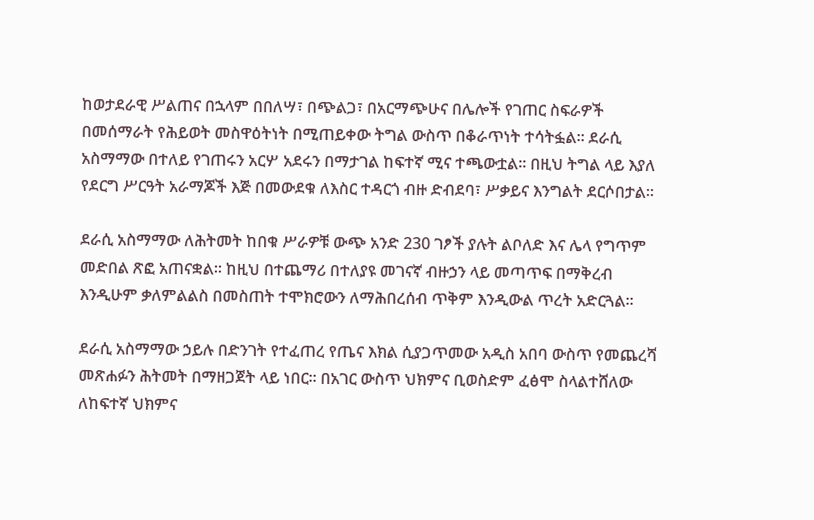ከወታደራዊ ሥልጠና በኋላም በበለሣ፣ በጭልጋ፣ በአርማጭሁና በሌሎች የገጠር ስፍራዎች በመሰማራት የሕይወት መስዋዕትነት በሚጠይቀው ትግል ውስጥ በቆራጥነት ተሳትፏል፡፡ ደራሲ አስማማው በተለይ የገጠሩን አርሦ አደሩን በማታገል ከፍተኛ ሚና ተጫውቷል፡፡ በዚህ ትግል ላይ እያለ የደርግ ሥርዓት አራማጆች እጅ በመውደቁ ለእስር ተዳርጎ ብዙ ድብደባ፣ ሥቃይና እንግልት ደርሶበታል፡፡

ደራሲ አስማማው ለሕትመት ከበቁ ሥራዎቹ ውጭ አንድ 230 ገፆች ያሉት ልቦለድ እና ሌላ የግጥም መድበል ጽፎ አጠናቋል፡፡ ከዚህ በተጨማሪ በተለያዩ መገናኛ ብዙኃን ላይ መጣጥፍ በማቅረብ እንዲሁም ቃለምልልስ በመስጠት ተሞክሮውን ለማሕበረሰብ ጥቅም እንዲውል ጥረት አድርጓል፡፡

ደራሲ አስማማው ኃይሉ በድንገት የተፈጠረ የጤና እክል ሲያጋጥመው አዲስ አበባ ውስጥ የመጨረሻ መጽሐፉን ሕትመት በማዘጋጀት ላይ ነበር፡፡ በአገር ውስጥ ህክምና ቢወስድም ፈፅሞ ስላልተሸለው ለከፍተኛ ህክምና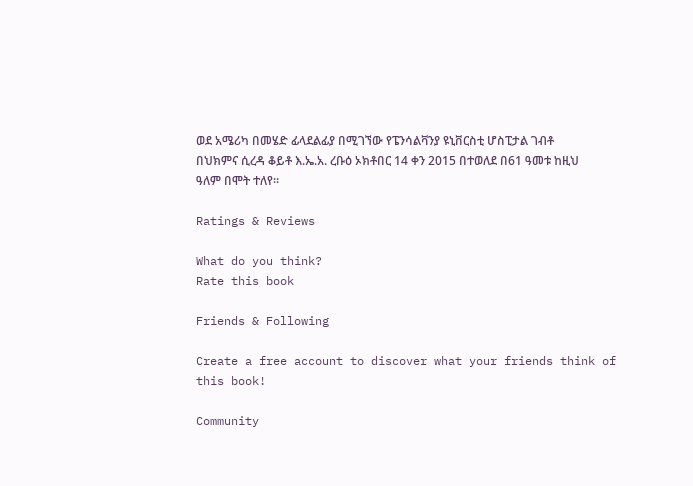ወደ አሜሪካ በመሄድ ፊላደልፊያ በሚገኘው የፔንሳልቫንያ ዩኒቨርስቲ ሆስፒታል ገብቶ በህክምና ሲረዳ ቆይቶ እ.ኤ.አ. ረቡዕ ኦክቶበር 14 ቀን 2015 በተወለደ በ61 ዓመቱ ከዚህ ዓለም በሞት ተለየ፡፡

Ratings & Reviews

What do you think?
Rate this book

Friends & Following

Create a free account to discover what your friends think of this book!

Community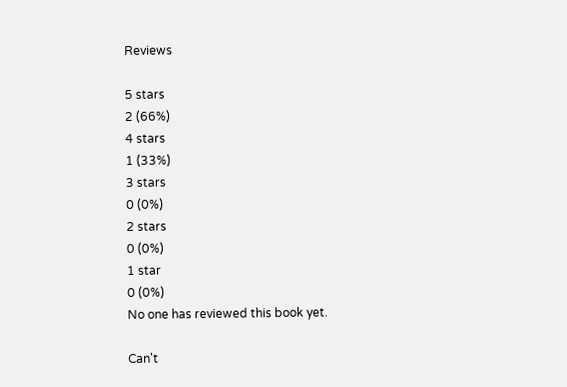Reviews

5 stars
2 (66%)
4 stars
1 (33%)
3 stars
0 (0%)
2 stars
0 (0%)
1 star
0 (0%)
No one has reviewed this book yet.

Can't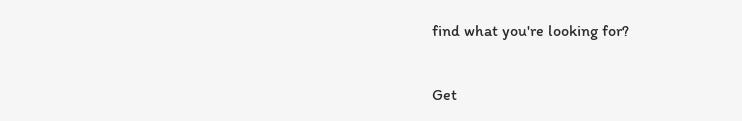find what you're looking for?

Get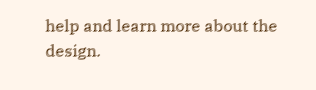help and learn more about the design.